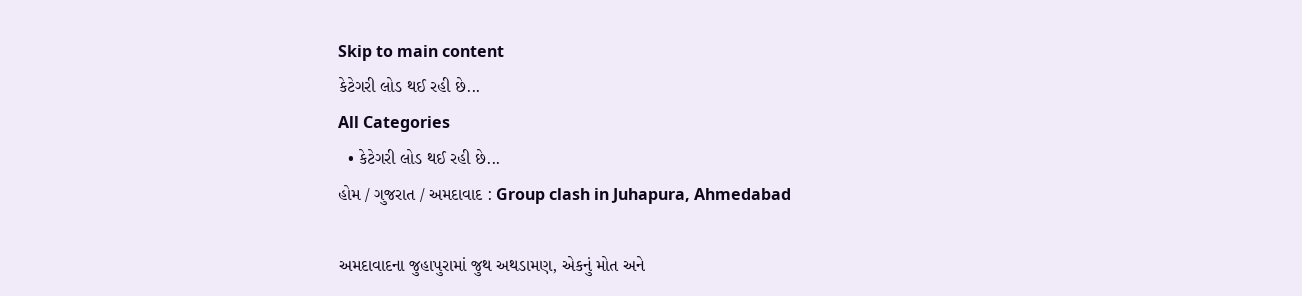Skip to main content
કેટેગરી લોડ થઈ રહી છે...
All Categories
  • કેટેગરી લોડ થઈ રહી છે...
હોમ / ગુજરાત / અમદાવાદ : Group clash in Juhapura, Ahmedabad

અમદાવાદના જુહાપુરામાં જુથ અથડામણ, એકનું મોત અને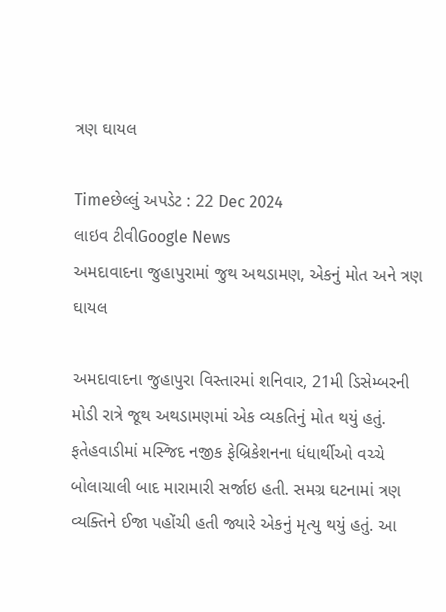ત્રણ ઘાયલ

Timeછેલ્લું અપડેટ : 22 Dec 2024
લાઇવ ટીવીGoogle News
અમદાવાદના જુહાપુરામાં જુથ અથડામણ, એકનું મોત અને ત્રણ ઘાયલ

અમદાવાદના જુહાપુરા વિસ્તારમાં શનિવાર, 21મી ડિસેમ્બરની મોડી રાત્રે જૂથ અથડામણમાં એક વ્યકતિનું મોત થયું હતું. ફતેહવાડીમાં મસ્જિદ નજીક ફેબ્રિકેશનના ધંધાર્થીઓ વચ્ચે બોલાચાલી બાદ મારામારી સર્જાઇ હતી. સમગ્ર ઘટનામાં ત્રણ વ્યક્તિને ઈજા પહોંચી હતી જ્યારે એકનું મૃત્યુ થયું હતું. આ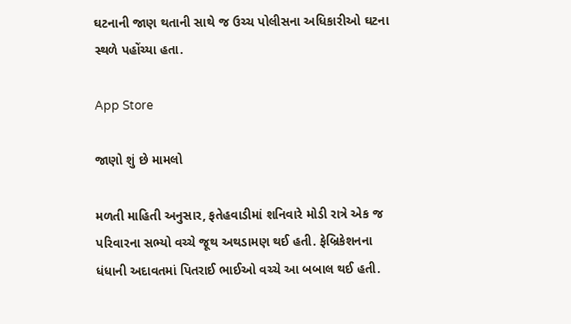ઘટનાની જાણ થતાની સાથે જ ઉચ્ચ પોલીસના અધિકારીઓ ઘટના સ્થળે પહોંચ્યા હતા.

App Store

જાણો શું છે મામલો

મળતી માહિતી અનુસાર, ફતેહવાડીમાં શનિવારે મોડી રાત્રે એક જ પરિવારના સભ્યો વચ્ચે જૂથ અથડામણ થઈ હતી. ફેબ્રિકેશનના ધંધાની અદાવતમાં પિતરાઈ ભાઈઓ વચ્ચે આ બબાલ થઈ હતી.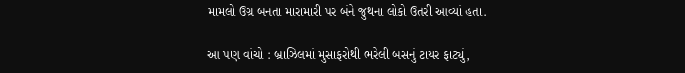મામલો ઉગ્ર બનતા મારામારી પર બંને જુથના લોકો ઉતરી આવ્યાં હતા.

આ પણ વાંચો : બ્રાઝિલમાં મુસાફરોથી ભરેલી બસનું ટાયર ફાટ્યું,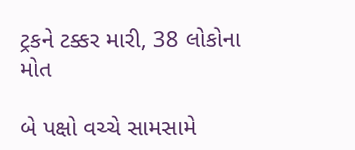ટ્રકને ટક્કર મારી, 38 લોકોના મોત

બે પક્ષો વચ્ચે સામસામે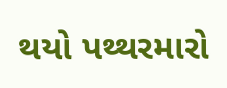થયો પથ્થરમારો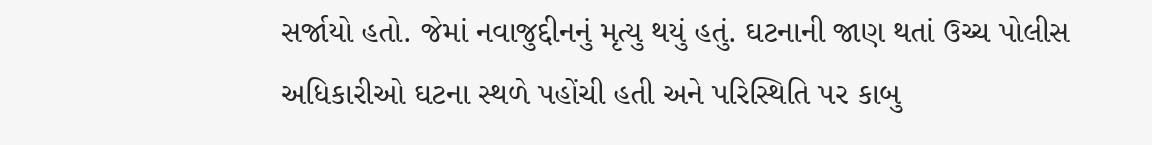સર્જાયો હતો. જેમાં નવાજુદ્દીનનું મૃત્યુ થયું હતું. ઘટનાની જાણ થતાં ઉચ્ચ પોલીસ અધિકારીઓ ઘટના સ્થળે પહોંચી હતી અને પરિસ્થિતિ પર કાબુ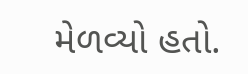મેળવ્યો હતો.